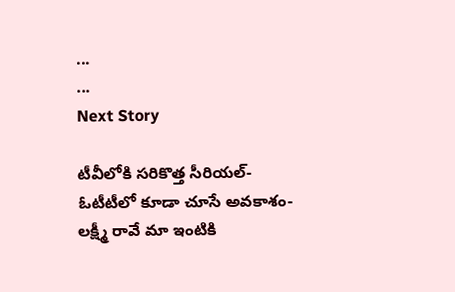...
...
Next Story

టీవీలోకి సరికొత్త సీరియల్- ఓటీటీలో కూడా చూసే అవకాశం- లక్ష్మీ రావే మా ఇంటికి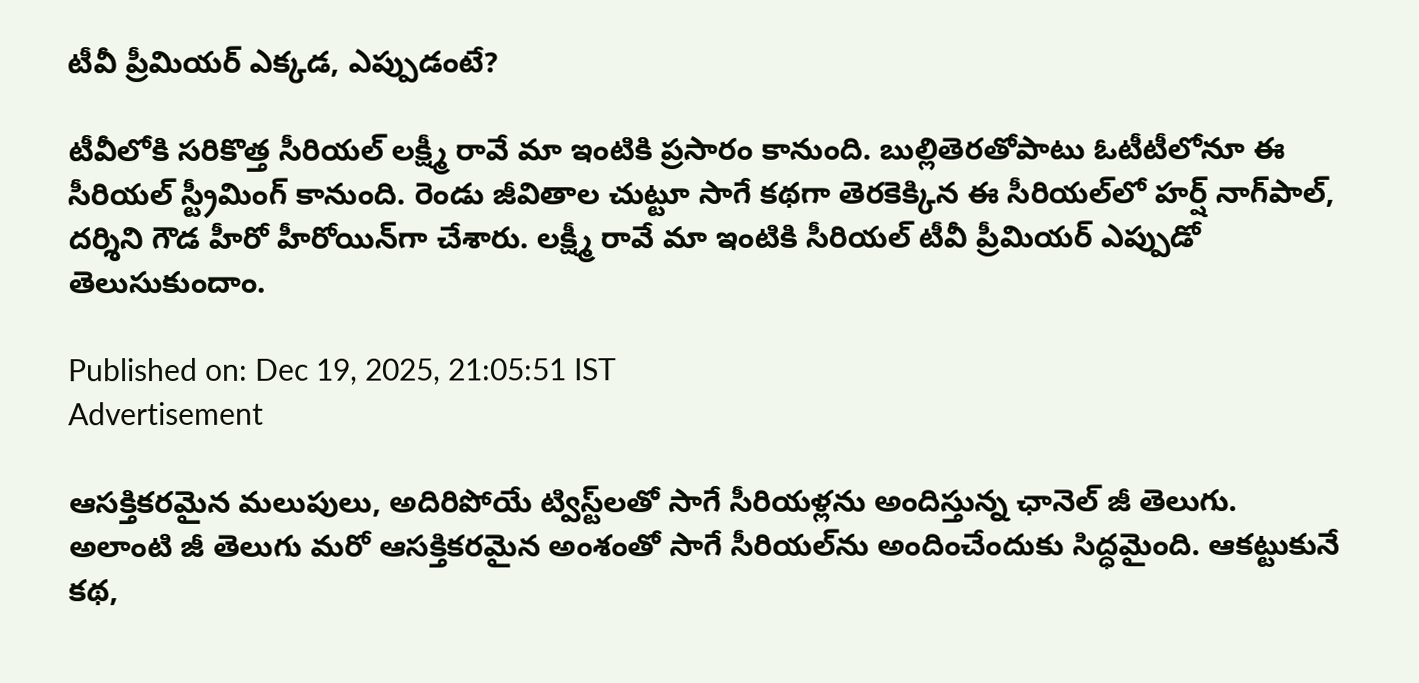టీవీ ప్రీమియర్ ఎక్కడ, ఎప్పుడంటే?

టీవీలోకి సరికొత్త సీరియల్ లక్ష్మీ రావే మా ఇంటికి ప్రసారం కానుంది. బుల్లితెరతోపాటు ఓటీటీలోనూ ఈ సీరియల్ స్ట్రీమింగ్ కానుంది. రెండు జీవితాల చుట్టూ సాగే కథగా తెరకెక్కిన ఈ సీరియల్‌లో హర్ష్ నాగ్‌పాల్, దర్శిని గౌడ హీరో హీరోయిన్‌గా చేశారు. లక్ష్మీ రావే మా ఇంటికి సీరియల్ టీవీ ప్రీమియర్ ఎప్పుడో తెలుసుకుందాం.

Published on: Dec 19, 2025, 21:05:51 IST
Advertisement

ఆసక్తికరమైన మలుపులు, అదిరిపోయే ట్విస్ట్‌లతో సాగే సీరియళ్లను అందిస్తున్న ఛానెల్ జీ తెలుగు. అలాంటి జీ తెలుగు మరో ఆసక్తికరమైన అంశంతో సాగే సీరియల్‌ను అందించేందుకు సిద్ధమైంది. ఆకట్టుకునే కథ,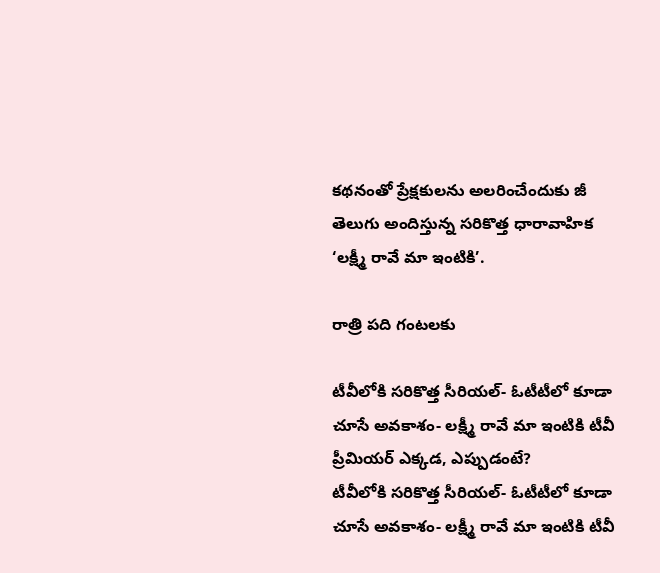కథనంతో ప్రేక్షకులను అలరించేందుకు జీ తెలుగు అందిస్తున్న సరికొత్త ధారావాహిక ‘లక్ష్మీ రావే మా ఇంటికి’.

రాత్రి పది గంటలకు

టీవీలోకి సరికొత్త సీరియల్- ఓటీటీలో కూడా చూసే అవకాశం- లక్ష్మీ రావే మా ఇంటికి టీవీ ప్రీమియర్ ఎక్కడ, ఎప్పుడంటే?
టీవీలోకి సరికొత్త సీరియల్- ఓటీటీలో కూడా చూసే అవకాశం- లక్ష్మీ రావే మా ఇంటికి టీవీ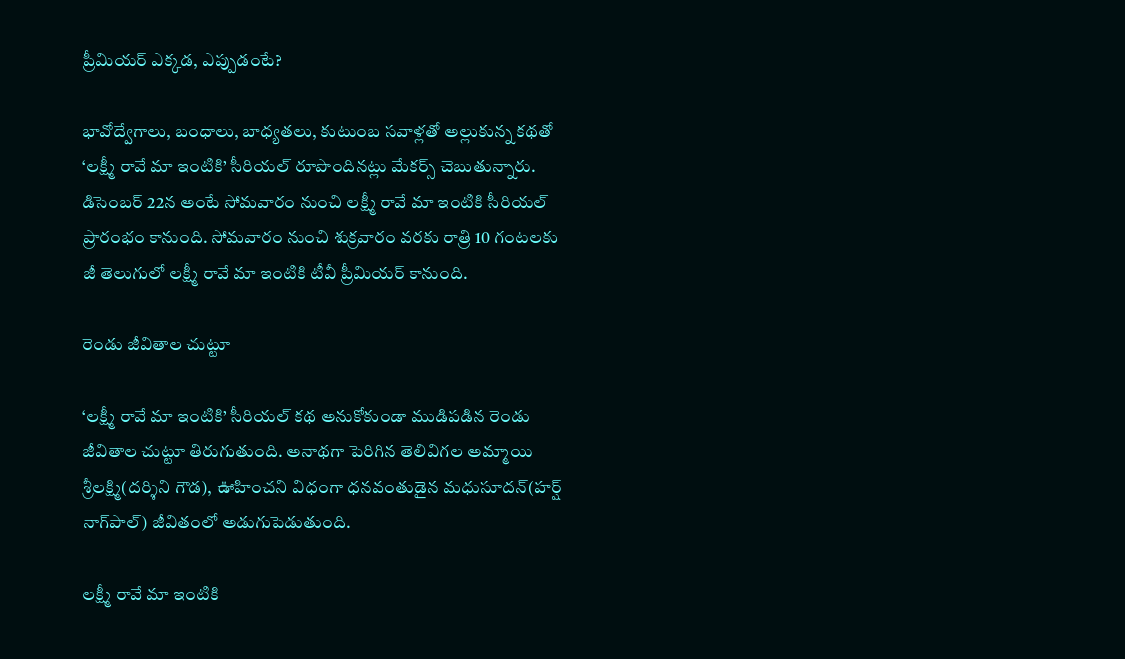ప్రీమియర్ ఎక్కడ, ఎప్పుడంటే?

భావోద్వేగాలు, బంధాలు, బాధ్యతలు, కుటుంబ సవాళ్లతో అల్లుకున్న కథతో ‘లక్ష్మీ రావే మా ఇంటికి’ సీరియల్ రూపొందినట్లు మేకర్స్ చెబుతున్నారు. డిసెంబర్ 22న అంటే సోమవారం నుంచి లక్ష్మీ రావే మా ఇంటికి సీరియల్ ప్రారంభం కానుంది. సోమవారం నుంచి శుక్రవారం వరకు రాత్రి 10 గంటలకు జీ తెలుగులో లక్ష్మీ రావే మా ఇంటికి టీవీ ప్రీమియర్ కానుంది.

రెండు జీవితాల చుట్టూ

‘లక్ష్మీ రావే మా ఇంటికి’ సీరియల్ కథ అనుకోకుండా ముడిపడిన రెండు జీవితాల చుట్టూ తిరుగుతుంది. అనాథగా పెరిగిన తెలివిగల అమ్మాయి శ్రీలక్ష్మి(దర్శిని గౌడ), ఊహించని విధంగా ధనవంతుడైన మధుసూదన్(హర్ష్ నాగ్‌పాల్) జీవితంలో అడుగుపెడుతుంది.

లక్ష్మీ రావే మా ఇంటికి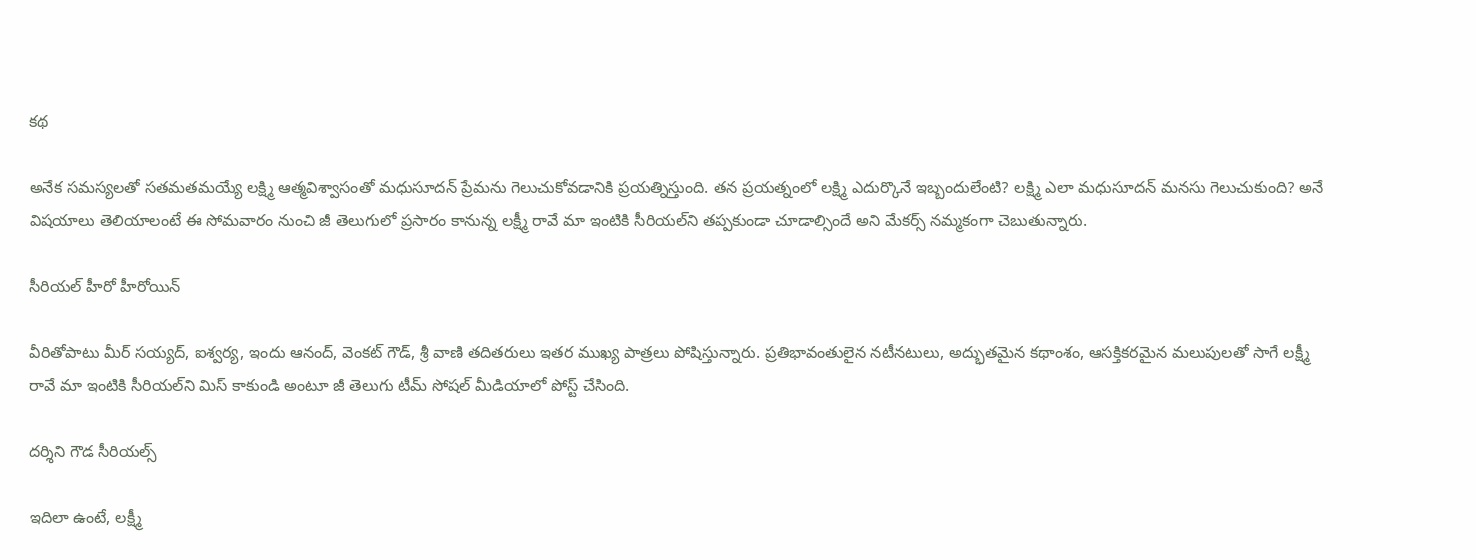కథ

అనేక సమస్యలతో సతమతమయ్యే లక్ష్మి ఆత్మవిశ్వాసంతో మధుసూదన్ ప్రేమను గెలుచుకోవడానికి ప్రయత్నిస్తుంది. తన ప్రయత్నంలో లక్ష్మి ఎదుర్కొనే ఇబ్బందులేంటి? లక్ష్మి ఎలా మధుసూదన్ మనసు గెలుచుకుంది? అనే విషయాలు తెలియాలంటే ఈ సోమవారం నుంచి జీ తెలుగులో ప్రసారం కానున్న లక్ష్మీ రావే మా ఇంటికి సీరియల్‌ని తప్పకుండా చూడాల్సిందే అని మేకర్స్ నమ్మకంగా చెబుతున్నారు.

సీరియల్ హీరో హీరోయిన్

వీరితోపాటు మీర్ సయ్యద్, ఐశ్వర్య, ఇందు ఆనంద్, వెంకట్ గౌడ్, శ్రీ వాణి తదితరులు ఇతర ముఖ్య పాత్రలు పోషిస్తున్నారు. ప్రతిభావంతులైన నటీనటులు, అద్భుతమైన కథాంశం, ఆసక్తికరమైన మలుపులతో సాగే లక్ష్మీ రావే మా ఇంటికి సీరియల్‌ని మిస్ కాకుండి అంటూ జీ తెలుగు టీమ్ సోషల్ మీడియాలో పోస్ట్ చేసింది.

దర్శిని గౌడ సీరియల్స్

ఇదిలా ఉంటే, లక్ష్మీ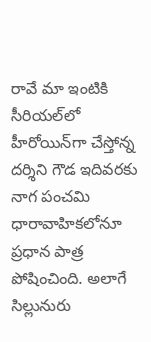రావే మా ఇంటికి సీరియల్‌లో హీరోయిన్‌గా చేస్తోన్న దర్శిని గౌడ ఇదివరకు నాగ పంచమి ధారావాహికలోనూ ప్రధాన పాత్ర పోషించింది. అలాగే సిల్లునురు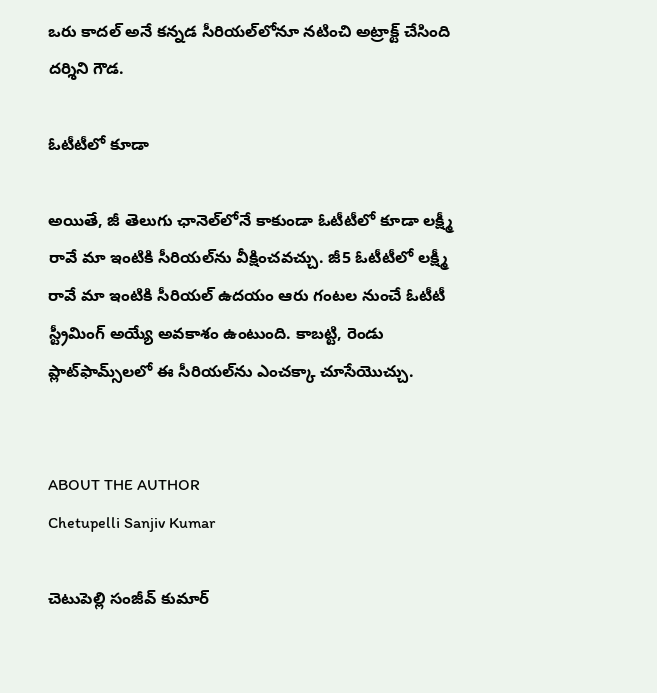ఒరు కాదల్ అనే కన్నడ సీరియల్‌లోనూ నటించి అట్రాక్ట్ చేసింది దర్శిని గౌడ.

ఓటీటీలో కూడా

అయితే, జీ తెలుగు ఛానెల్‌లోనే కాకుండా ఓటీటీలో కూడా లక్ష్మీ రావే మా ఇంటికి సీరియల్‌ను వీక్షించవచ్చు. జీ5 ఓటీటీలో లక్ష్మీ రావే మా ఇంటికి సీరియల్ ఉదయం ఆరు గంటల నుంచే ఓటీటీ స్ట్రీమింగ్ అయ్యే అవకాశం ఉంటుంది. కాబట్టి, రెండు ప్లాట్‌ఫామ్స్‌లలో ఈ సీరియల్‌ను ఎంచక్కా చూసేయొచ్చు.


ABOUT THE AUTHOR
Chetupelli Sanjiv Kumar

చెటుపెల్లి సంజీవ్ కుమార్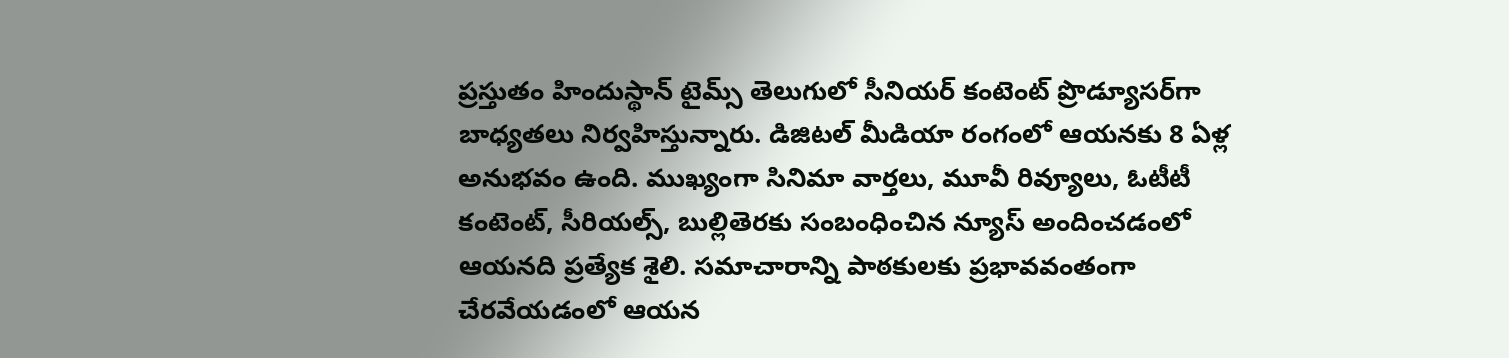ప్రస్తుతం హిందుస్థాన్ టైమ్స్ తెలుగులో సీనియర్ కంటెంట్ ప్రొడ్యూసర్‌గా బాధ్యతలు నిర్వహిస్తున్నారు. డిజిటల్ మీడియా రంగంలో ఆయనకు 8 ఏళ్ల అనుభవం ఉంది. ముఖ్యంగా సినిమా వార్తలు, మూవీ రివ్యూలు, ఓటీటీ కంటెంట్, సీరియల్స్, బుల్లితెరకు సంబంధించిన న్యూస్ అందించడంలో ఆయనది ప్రత్యేక శైలి. సమాచారాన్ని పాఠకులకు ప్రభావవంతంగా చేరవేయడంలో ఆయన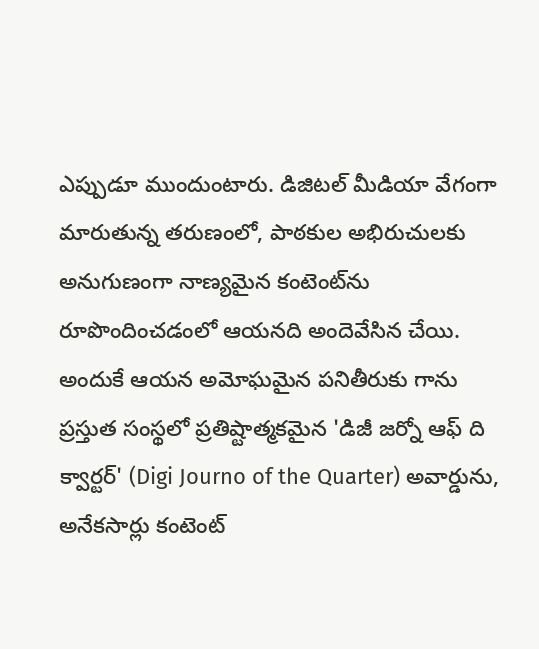ఎప్పుడూ ముందుంటారు. డిజిటల్ మీడియా వేగంగా మారుతున్న తరుణంలో, పాఠకుల అభిరుచులకు అనుగుణంగా నాణ్యమైన కంటెంట్‌ను రూపొందించడంలో ఆయనది అందెవేసిన చేయి. అందుకే ఆయన అమోఘమైన పనితీరుకు గాను ప్రస్తుత సంస్థలో ప్రతిష్టాత్మకమైన 'డిజీ జర్నో ఆఫ్ ది క్వార్టర్' (Digi Journo of the Quarter) అవార్డును, అనేకసార్లు కంటెంట్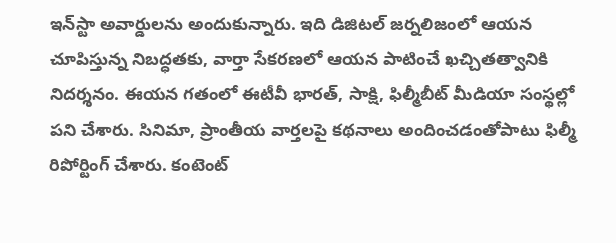ఇన్‌స్టా అవార్డులను అందుకున్నారు. ఇది డిజిటల్ జర్నలిజంలో ఆయన చూపిస్తున్న నిబద్ధతకు, వార్తా సేకరణలో ఆయన పాటించే ఖచ్చితత్వానికి నిదర్శనం. ఈయన గతంలో ఈటీవీ భారత్, సాక్షి, ఫిల్మీబీట్ మీడియా సంస్థల్లో పని చేశారు. సినిమా, ప్రాంతీయ వార్తలపై కథనాలు అందించడంతోపాటు ఫిల్మీ రిపోర్టింగ్ చేశారు. కంటెంట్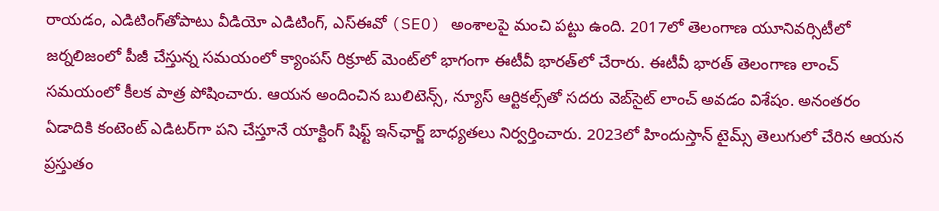రాయడం, ఎడిటింగ్‌తోపాటు వీడియో ఎడిటింగ్, ఎస్‌ఈవో (SEO) అంశాలపై మంచి పట్టు ఉంది. 2017లో తెలంగాణ యూనివర్సిటీలో జర్నలిజంలో పీజీ చేస్తున్న సమయంలో క్యాంపస్ రిక్రూట్ మెంట్‌లో భాగంగా ఈటీవీ భారత్‌లో చేరారు. ఈటీవీ భారత్ తెలంగాణ లాంచ్ సమయంలో కీలక పాత్ర పోషించారు. ఆయన అందించిన బులిటెన్స్, న్యూస్ ఆర్టికల్స్‌తో సదరు వెబ్‌సైట్ లాంచ్ అవడం విశేషం. అనంతరం ఏడాదికి కంటెంట్ ఎడిటర్‌గా పని చేస్తూనే యాక్టింగ్ షిఫ్ట్ ఇన్‌ఛార్జ్ బాధ్యతలు నిర్వర్తించారు. 2023లో హిందుస్తాన్ టైమ్స్ తెలుగులో చేరిన ఆయన ప్రస్తుతం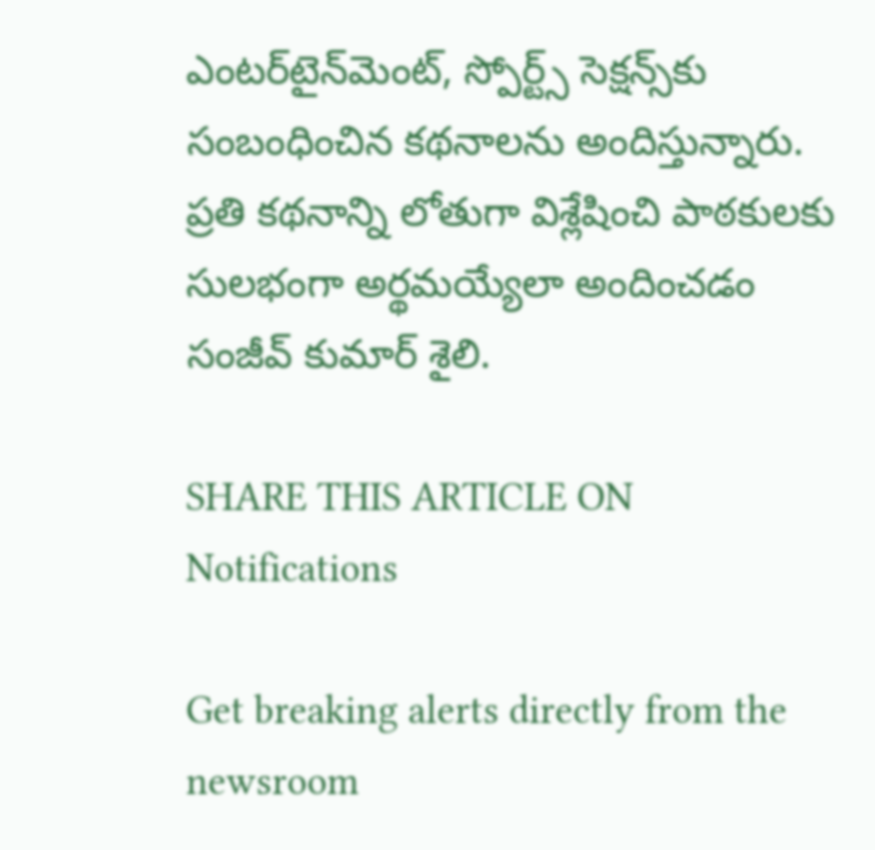ఎంటర్‌టైన్‌మెంట్, స్పోర్ట్స్ సెక్షన్స్‌కు సంబంధించిన కథనాలను అందిస్తున్నారు. ప్రతి కథనాన్ని లోతుగా విశ్లేషించి పాఠకులకు సులభంగా అర్థమయ్యేలా అందించడం సంజీవ్ కుమార్ శైలి.

SHARE THIS ARTICLE ON
Notifications

Get breaking alerts directly from the newsroom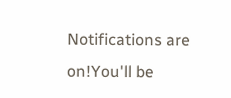Notifications are on!You'll be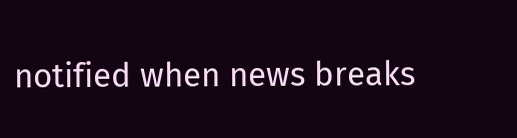notified when news breaks